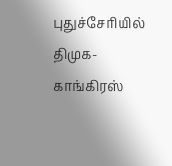புதுச்சேரியில் திமுக-காங்கிரஸ்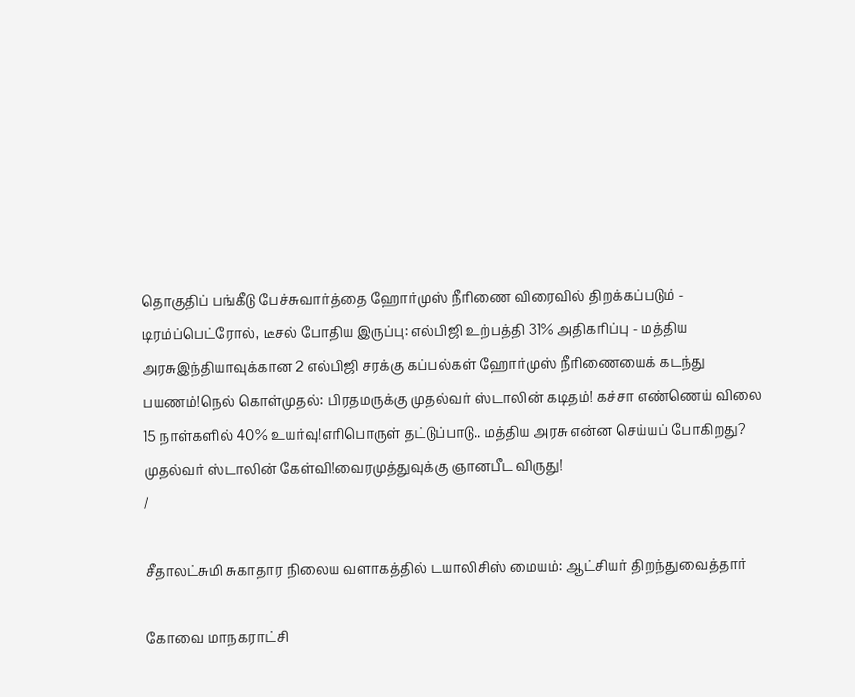தொகுதிப் பங்கீடு பேச்சுவார்த்தை ஹோர்முஸ் நீரிணை விரைவில் திறக்கப்படும் - டிரம்ப்பெட்ரோல், டீசல் போதிய இருப்பு: எல்பிஜி உற்பத்தி 31% அதிகரிப்பு - மத்திய அரசுஇந்தியாவுக்கான 2 எல்பிஜி சரக்கு கப்பல்கள் ஹோர்முஸ் நீரிணையைக் கடந்து பயணம்!நெல் கொள்முதல்: பிரதமருக்கு முதல்வர் ஸ்டாலின் கடிதம்! கச்சா எண்ணெய் விலை 15 நாள்களில் 40% உயர்வு!எரிபொருள் தட்டுப்பாடு.. மத்திய அரசு என்ன செய்யப் போகிறது? முதல்வர் ஸ்டாலின் கேள்வி!வைரமுத்துவுக்கு ஞானபீட விருது!
/

சீதாலட்சுமி சுகாதார நிலைய வளாகத்தில் டயாலிசிஸ் மையம்: ஆட்சியர் திறந்துவைத்தார்

கோவை மாநகராட்சி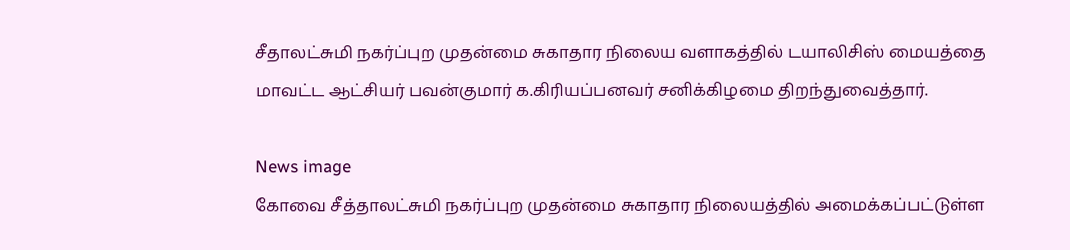சீதாலட்சுமி நகர்ப்புற முதன்மை சுகாதார நிலைய வளாகத்தில் டயாலிசிஸ் மையத்தை மாவட்ட ஆட்சியர் பவன்குமார் க.கிரியப்பனவர் சனிக்கிழமை திறந்துவைத்தார்.

News image
கோவை சீத்தாலட்சுமி நகர்ப்புற முதன்மை சுகாதார நிலையத்தில் அமைக்கப்பட்டுள்ள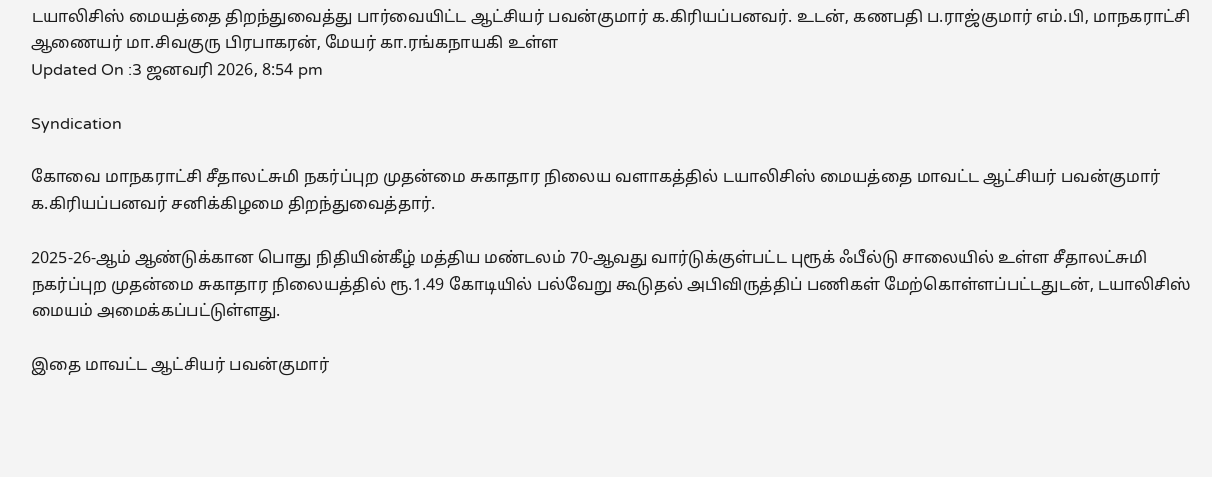டயாலிசிஸ் மையத்தை திறந்துவைத்து பார்வையிட்ட ஆட்சியர் பவன்குமார் க.கிரியப்பனவர். உடன், கணபதி ப.ராஜ்குமார் எம்.பி, மாநகராட்சி ஆணையர் மா.சிவகுரு பிரபாகரன், மேயர் கா.ரங்கநாயகி உள்ள
Updated On :3 ஜனவரி 2026, 8:54 pm

Syndication

கோவை மாநகராட்சி சீதாலட்சுமி நகர்ப்புற முதன்மை சுகாதார நிலைய வளாகத்தில் டயாலிசிஸ் மையத்தை மாவட்ட ஆட்சியர் பவன்குமார் க.கிரியப்பனவர் சனிக்கிழமை திறந்துவைத்தார்.

2025-26-ஆம் ஆண்டுக்கான பொது நிதியின்கீழ் மத்திய மண்டலம் 70-ஆவது வார்டுக்குள்பட்ட புரூக் ஃபீல்டு சாலையில் உள்ள சீதாலட்சுமி நகர்ப்புற முதன்மை சுகாதார நிலையத்தில் ரூ.1.49 கோடியில் பல்வேறு கூடுதல் அபிவிருத்திப் பணிகள் மேற்கொள்ளப்பட்டதுடன், டயாலிசிஸ் மையம் அமைக்கப்பட்டுள்ளது.

இதை மாவட்ட ஆட்சியர் பவன்குமார்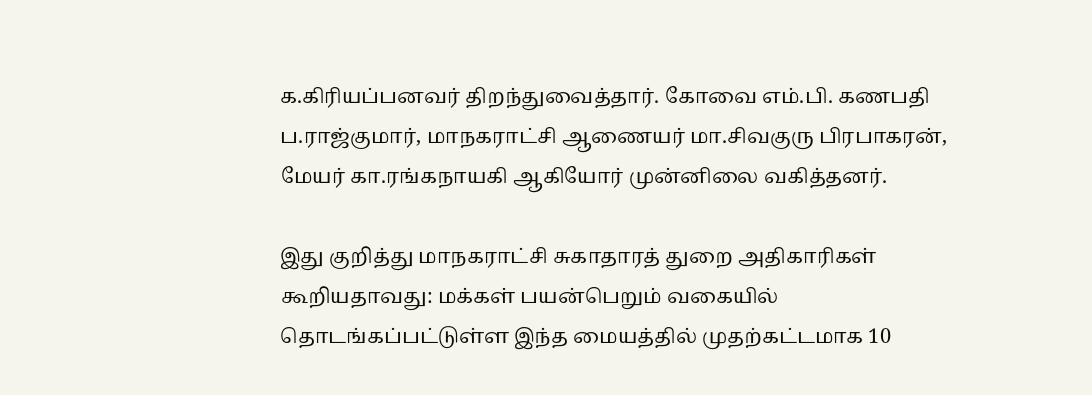க.கிரியப்பனவர் திறந்துவைத்தார். கோவை எம்.பி. கணபதி ப.ராஜ்குமார், மாநகராட்சி ஆணையர் மா.சிவகுரு பிரபாகரன், மேயர் கா.ரங்கநாயகி ஆகியோர் முன்னிலை வகித்தனர்.

இது குறித்து மாநகராட்சி சுகாதாரத் துறை அதிகாரிகள் கூறியதாவது: மக்கள் பயன்பெறும் வகையில் தொடங்கப்பட்டுள்ள இந்த மையத்தில் முதற்கட்டமாக 10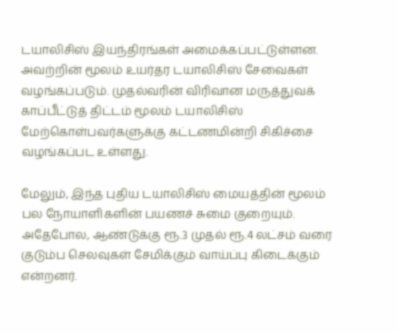டயாலிசிஸ் இயந்திரங்கள் அமைக்கப்பட்டுள்ளன. அவற்றின் மூலம் உயர்தர டயாலிசிஸ் சேவைகள் வழங்கப்படும். முதல்வரின் விரிவான மருத்துவக் காப்பீட்டுத் திட்டம் மூலம் டயாலிசிஸ் மேற்கொள்பவர்களுக்கு கட்டணமின்றி சிகிச்சை வழங்கப்பட உள்ளது.

மேலும், இந்த புதிய டயாலிசிஸ் மையத்தின் மூலம் பல நோயாளிகளின் பயணச் சுமை குறையும். அதேபோல, ஆண்டுக்கு ரூ.3 முதல் ரூ.4 லட்சம் வரை குடும்ப செலவுகள் சேமிக்கும் வாய்ப்பு கிடைக்கும் என்றனர்.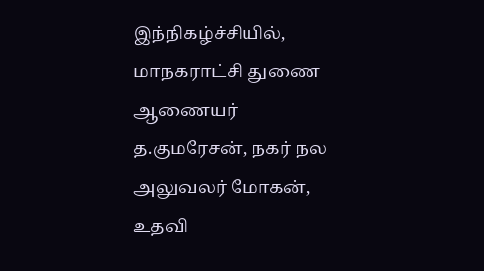இந்நிகழ்ச்சியில், மாநகராட்சி துணை ஆணையர் த.குமரேசன், நகர் நல அலுவலர் மோகன், உதவி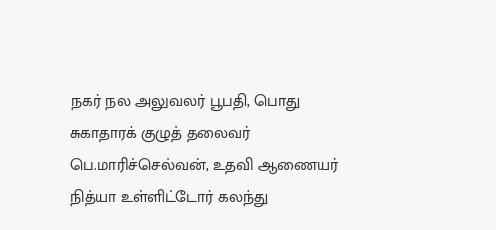நகர் நல அலுவலர் பூபதி, பொது சுகாதாரக் குழுத் தலைவர் பெ.மாரிச்செல்வன், உதவி ஆணையர் நித்யா உள்ளிட்டோர் கலந்து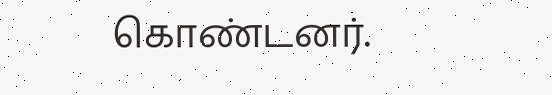கொண்டனர்.